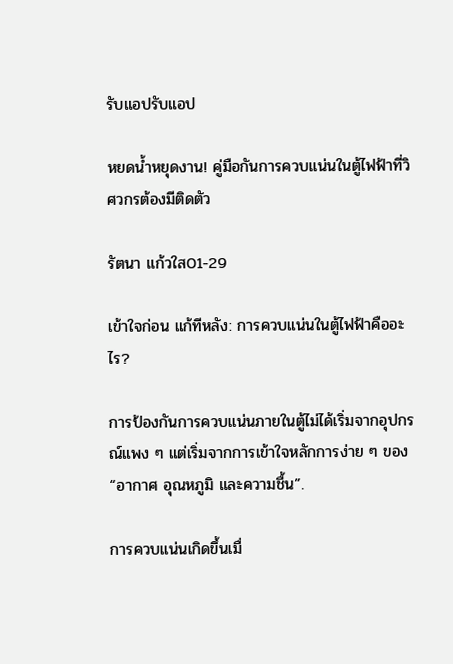รับแอปรับแอป

หยดน้ำหยุดงาน! คู่มือกันการควบแน่นในตู้ไฟฟ้าที่วิศวกรต้องมีติดตัว

รัตนา แก้วใส01-29

เข้าใจก่อน แก้ทีหลัง: การควบแน่นในตู้ไฟฟ้าคืออะไร?

การป้องกันการควบแน่นภายในตู้ไม่ได้เริ่มจากอุปกรณ์แพง ๆ แต่เริ่มจากการเข้าใจหลักการง่าย ๆ ของ “อากาศ อุณหภูมิ และความชื้น”.

การควบแน่นเกิดขึ้นเมื่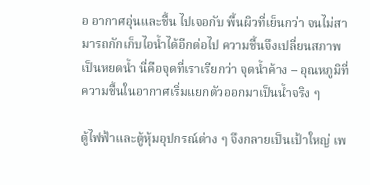อ อากาศอุ่นและชื้น ไปเจอกับ พื้นผิวที่เย็นกว่า จนไม่สามารถกักเก็บไอน้ำได้อีกต่อไป ความชื้นจึงเปลี่ยนสภาพเป็นหยดน้ำ นี่คือจุดที่เราเรียกว่า จุดน้ำค้าง – อุณหภูมิที่ความชื้นในอากาศเริ่มแยกตัวออกมาเป็นน้ำจริง ๆ

ตู้ไฟฟ้าและตู้หุ้มอุปกรณ์ต่าง ๆ จึงกลายเป็นเป้าใหญ่ เพ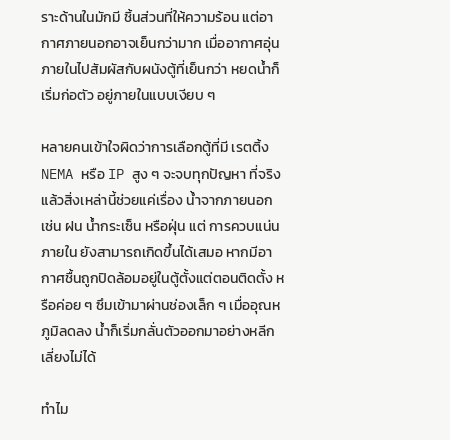ราะด้านในมักมี ชิ้นส่วนที่ให้ความร้อน แต่อากาศภายนอกอาจเย็นกว่ามาก เมื่ออากาศอุ่นภายในไปสัมผัสกับผนังตู้ที่เย็นกว่า หยดน้ำก็เริ่มก่อตัว อยู่ภายในแบบเงียบ ๆ

หลายคนเข้าใจผิดว่าการเลือกตู้ที่มี เรตติ้ง NEMA หรือ IP สูง ๆ จะจบทุกปัญหา ที่จริงแล้วสิ่งเหล่านี้ช่วยแค่เรื่อง น้ำจากภายนอก เช่น ฝน น้ำกระเซ็น หรือฝุ่น แต่ การควบแน่นภายใน ยังสามารถเกิดขึ้นได้เสมอ หากมีอากาศชื้นถูกปิดล้อมอยู่ในตู้ตั้งแต่ตอนติดตั้ง หรือค่อย ๆ ซึมเข้ามาผ่านช่องเล็ก ๆ เมื่ออุณหภูมิลดลง น้ำก็เริ่มกลั่นตัวออกมาอย่างหลีกเลี่ยงไม่ได้

ทำไม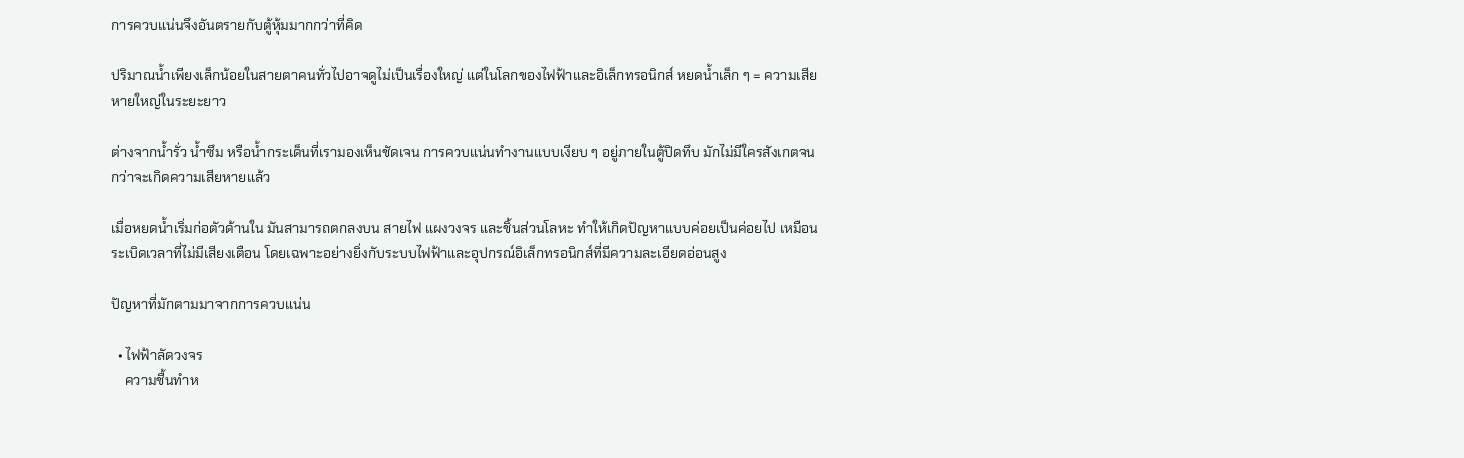การควบแน่นจึงอันตรายกับตู้หุ้มมากกว่าที่คิด

ปริมาณน้ำเพียงเล็กน้อยในสายตาคนทั่วไปอาจดูไม่เป็นเรื่องใหญ่ แต่ในโลกของไฟฟ้าและอิเล็กทรอนิกส์ หยดน้ำเล็ก ๆ = ความเสียหายใหญ่ในระยะยาว

ต่างจากน้ำรั่ว น้ำซึม หรือน้ำกระเด็นที่เรามองเห็นชัดเจน การควบแน่นทำงานแบบเงียบ ๆ อยู่ภายในตู้ปิดทึบ มักไม่มีใครสังเกตจนกว่าจะเกิดความเสียหายแล้ว

เมื่อหยดน้ำเริ่มก่อตัวด้านใน มันสามารถตกลงบน สายไฟ แผงวงจร และชิ้นส่วนโลหะ ทำให้เกิดปัญหาแบบค่อยเป็นค่อยไป เหมือนระเบิดเวลาที่ไม่มีเสียงเตือน โดยเฉพาะอย่างยิ่งกับระบบไฟฟ้าและอุปกรณ์อิเล็กทรอนิกส์ที่มีความละเอียดอ่อนสูง

ปัญหาที่มักตามมาจากการควบแน่น

  • ไฟฟ้าลัดวงจร
    ความชื้นทำห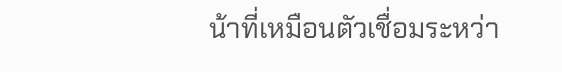น้าที่เหมือนตัวเชื่อมระหว่า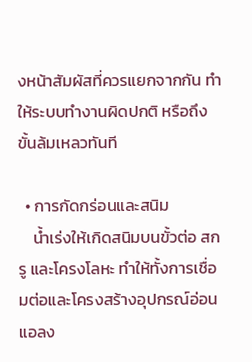งหน้าสัมผัสที่ควรแยกจากกัน ทำให้ระบบทำงานผิดปกติ หรือถึงขั้นล้มเหลวทันที

  • การกัดกร่อนและสนิม
    น้ำเร่งให้เกิดสนิมบนขั้วต่อ สกรู และโครงโลหะ ทำให้ทั้งการเชื่อมต่อและโครงสร้างอุปกรณ์อ่อนแอลง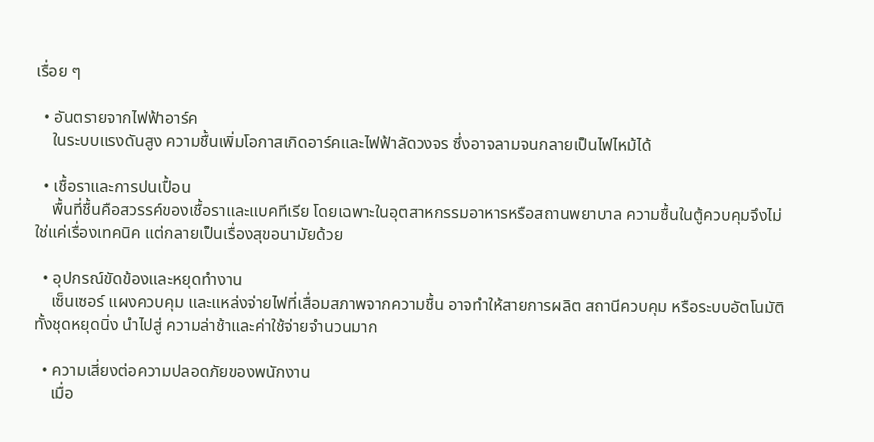เรื่อย ๆ

  • อันตรายจากไฟฟ้าอาร์ค
    ในระบบแรงดันสูง ความชื้นเพิ่มโอกาสเกิดอาร์คและไฟฟ้าลัดวงจร ซึ่งอาจลามจนกลายเป็นไฟไหม้ได้

  • เชื้อราและการปนเปื้อน
    พื้นที่ชื้นคือสวรรค์ของเชื้อราและแบคทีเรีย โดยเฉพาะในอุตสาหกรรมอาหารหรือสถานพยาบาล ความชื้นในตู้ควบคุมจึงไม่ใช่แค่เรื่องเทคนิค แต่กลายเป็นเรื่องสุขอนามัยด้วย

  • อุปกรณ์ขัดข้องและหยุดทำงาน
    เซ็นเซอร์ แผงควบคุม และแหล่งจ่ายไฟที่เสื่อมสภาพจากความชื้น อาจทำให้สายการผลิต สถานีควบคุม หรือระบบอัตโนมัติทั้งชุดหยุดนิ่ง นำไปสู่ ความล่าช้าและค่าใช้จ่ายจำนวนมาก

  • ความเสี่ยงต่อความปลอดภัยของพนักงาน
    เมื่อ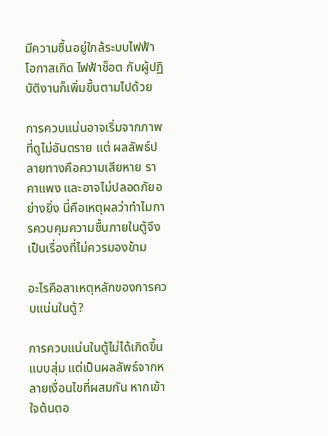มีความชื้นอยู่ใกล้ระบบไฟฟ้า โอกาสเกิด ไฟฟ้าช็อต กับผู้ปฏิบัติงานก็เพิ่มขึ้นตามไปด้วย

การควบแน่นอาจเริ่มจากภาพที่ดูไม่อันตราย แต่ ผลลัพธ์ปลายทางคือความเสียหาย ราคาแพง และอาจไม่ปลอดภัยอย่างยิ่ง นี่คือเหตุผลว่าทำไมการควบคุมความชื้นภายในตู้จึงเป็นเรื่องที่ไม่ควรมองข้าม

อะไรคือสาเหตุหลักของการควบแน่นในตู้?

การควบแน่นในตู้ไม่ได้เกิดขึ้นแบบสุ่ม แต่เป็นผลลัพธ์จากหลายเงื่อนไขที่ผสมกัน หากเข้าใจต้นตอ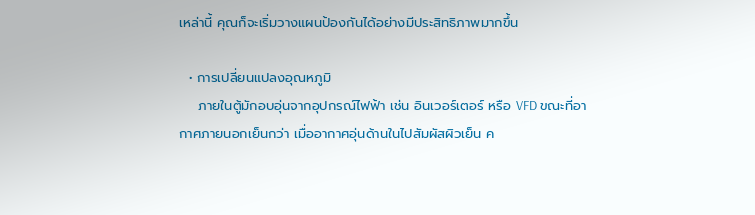เหล่านี้ คุณก็จะเริ่มวางแผนป้องกันได้อย่างมีประสิทธิภาพมากขึ้น

  • การเปลี่ยนแปลงอุณหภูมิ
    ภายในตู้มักอบอุ่นจากอุปกรณ์ไฟฟ้า เช่น อินเวอร์เตอร์ หรือ VFD ขณะที่อากาศภายนอกเย็นกว่า เมื่ออากาศอุ่นด้านในไปสัมผัสผิวเย็น ค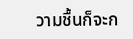วามชื้นก็จะก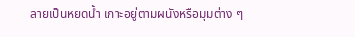ลายเป็นหยดน้ำ เกาะอยู่ตามผนังหรือมุมต่าง ๆ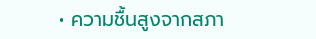• ความชื้นสูงจากสภา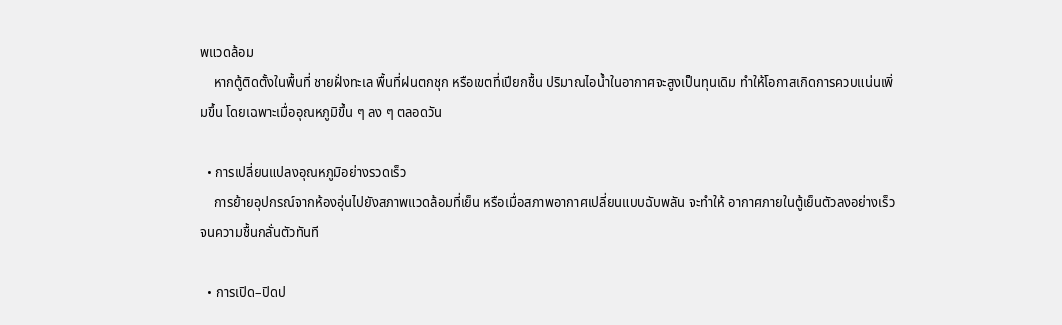พแวดล้อม
    หากตู้ติดตั้งในพื้นที่ ชายฝั่งทะเล พื้นที่ฝนตกชุก หรือเขตที่เปียกชื้น ปริมาณไอน้ำในอากาศจะสูงเป็นทุนเดิม ทำให้โอกาสเกิดการควบแน่นเพิ่มขึ้น โดยเฉพาะเมื่ออุณหภูมิขึ้น ๆ ลง ๆ ตลอดวัน

  • การเปลี่ยนแปลงอุณหภูมิอย่างรวดเร็ว
    การย้ายอุปกรณ์จากห้องอุ่นไปยังสภาพแวดล้อมที่เย็น หรือเมื่อสภาพอากาศเปลี่ยนแบบฉับพลัน จะทำให้ อากาศภายในตู้เย็นตัวลงอย่างเร็ว จนความชื้นกลั่นตัวทันที

  • การเปิด–ปิดป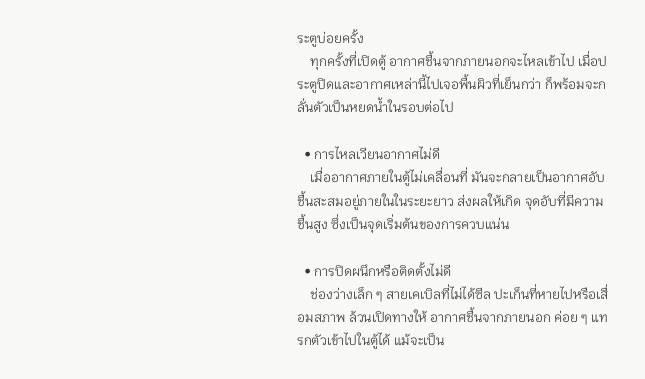ระตูบ่อยครั้ง
    ทุกครั้งที่เปิดตู้ อากาศชื้นจากภายนอกจะไหลเข้าไป เมื่อประตูปิดและอากาศเหล่านี้ไปเจอพื้นผิวที่เย็นกว่า ก็พร้อมจะกลั่นตัวเป็นหยดน้ำในรอบต่อไป

  • การไหลเวียนอากาศไม่ดี
    เมื่ออากาศภายในตู้ไม่เคลื่อนที่ มันจะกลายเป็นอากาศอับชื้นสะสมอยู่ภายในในระยะยาว ส่งผลให้เกิด จุดอับที่มีความชื้นสูง ซึ่งเป็นจุดเริ่มต้นของการควบแน่น

  • การปิดผนึกหรือติดตั้งไม่ดี
    ช่องว่างเล็ก ๆ สายเคเบิลที่ไม่ได้ซีล ปะเก็นที่หายไปหรือเสื่อมสภาพ ล้วนเปิดทางให้ อากาศชื้นจากภายนอก ค่อย ๆ แทรกตัวเข้าไปในตู้ได้ แม้จะเป็น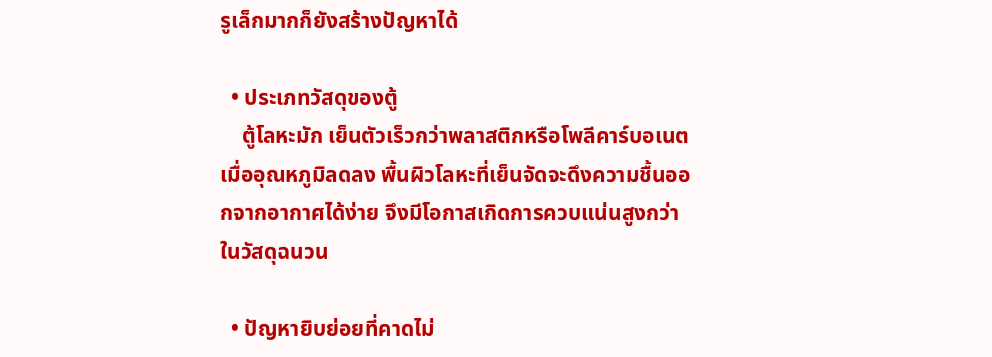รูเล็กมากก็ยังสร้างปัญหาได้

  • ประเภทวัสดุของตู้
    ตู้โลหะมัก เย็นตัวเร็วกว่าพลาสติกหรือโพลีคาร์บอเนต เมื่ออุณหภูมิลดลง พื้นผิวโลหะที่เย็นจัดจะดึงความชื้นออกจากอากาศได้ง่าย จึงมีโอกาสเกิดการควบแน่นสูงกว่าในวัสดุฉนวน

  • ปัญหายิบย่อยที่คาดไม่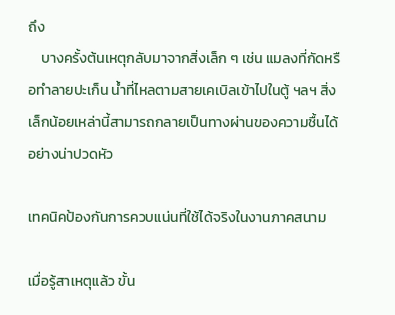ถึง
    บางครั้งต้นเหตุกลับมาจากสิ่งเล็ก ๆ เช่น แมลงที่กัดหรือทำลายปะเก็น น้ำที่ไหลตามสายเคเบิลเข้าไปในตู้ ฯลฯ สิ่งเล็กน้อยเหล่านี้สามารถกลายเป็นทางผ่านของความชื้นได้อย่างน่าปวดหัว

เทคนิคป้องกันการควบแน่นที่ใช้ได้จริงในงานภาคสนาม

เมื่อรู้สาเหตุแล้ว ขั้น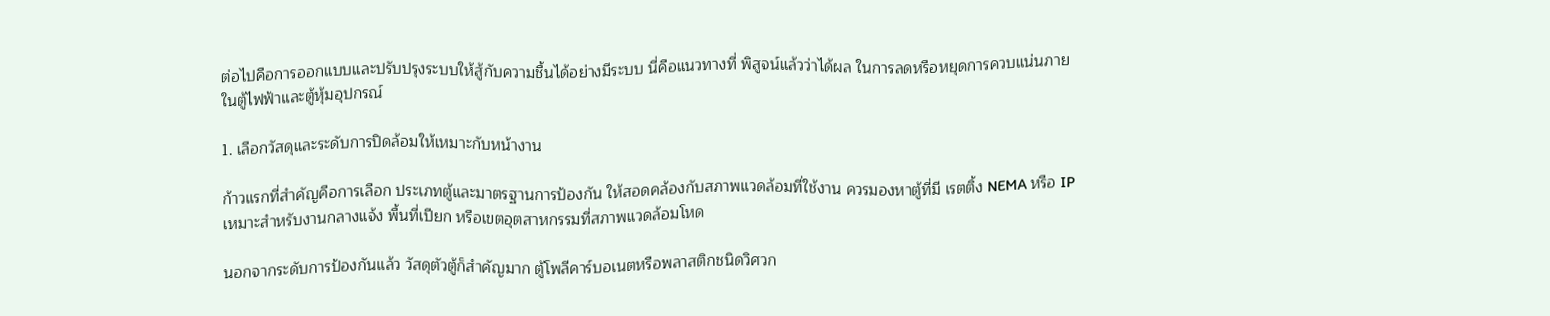ต่อไปคือการออกแบบและปรับปรุงระบบให้สู้กับความชื้นได้อย่างมีระบบ นี่คือแนวทางที่ พิสูจน์แล้วว่าได้ผล ในการลดหรือหยุดการควบแน่นภายในตู้ไฟฟ้าและตู้หุ้มอุปกรณ์

1. เลือกวัสดุและระดับการปิดล้อมให้เหมาะกับหน้างาน

ก้าวแรกที่สำคัญคือการเลือก ประเภทตู้และมาตรฐานการป้องกัน ให้สอดคล้องกับสภาพแวดล้อมที่ใช้งาน ควรมองหาตู้ที่มี เรตติ้ง NEMA หรือ IP เหมาะสำหรับงานกลางแจ้ง พื้นที่เปียก หรือเขตอุตสาหกรรมที่สภาพแวดล้อมโหด

นอกจากระดับการป้องกันแล้ว วัสดุตัวตู้ก็สำคัญมาก ตู้โพลีคาร์บอเนตหรือพลาสติกชนิดวิศวก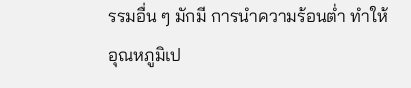รรมอื่น ๆ มักมี การนำความร้อนต่ำ ทำให้อุณหภูมิเป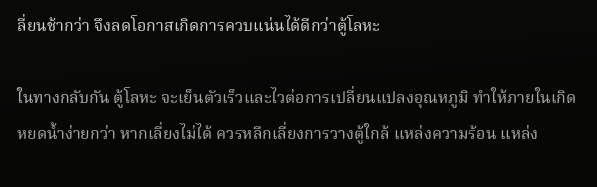ลี่ยนช้ากว่า จึงลดโอกาสเกิดการควบแน่นได้ดีกว่าตู้โลหะ

ในทางกลับกัน ตู้โลหะ จะเย็นตัวเร็วและไวต่อการเปลี่ยนแปลงอุณหภูมิ ทำให้ภายในเกิดหยดน้ำง่ายกว่า หากเลี่ยงไม่ได้ ควรหลีกเลี่ยงการวางตู้ใกล้ แหล่งความร้อน แหล่ง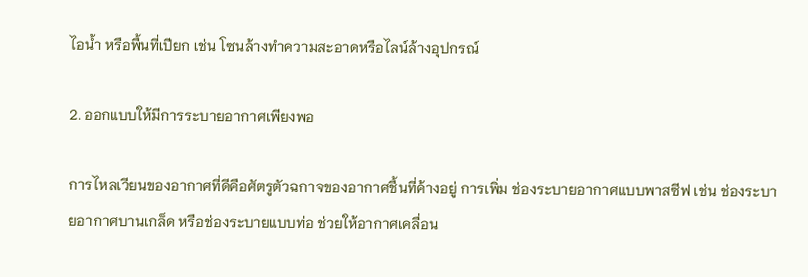ไอน้ำ หรือพื้นที่เปียก เช่น โซนล้างทำความสะอาดหรือไลน์ล้างอุปกรณ์

2. ออกแบบให้มีการระบายอากาศเพียงพอ

การไหลเวียนของอากาศที่ดีคือศัตรูตัวฉกาจของอากาศชื้นที่ค้างอยู่ การเพิ่ม ช่องระบายอากาศแบบพาสซีฟ เช่น ช่องระบายอากาศบานเกล็ด หรือช่องระบายแบบท่อ ช่วยให้อากาศเคลื่อน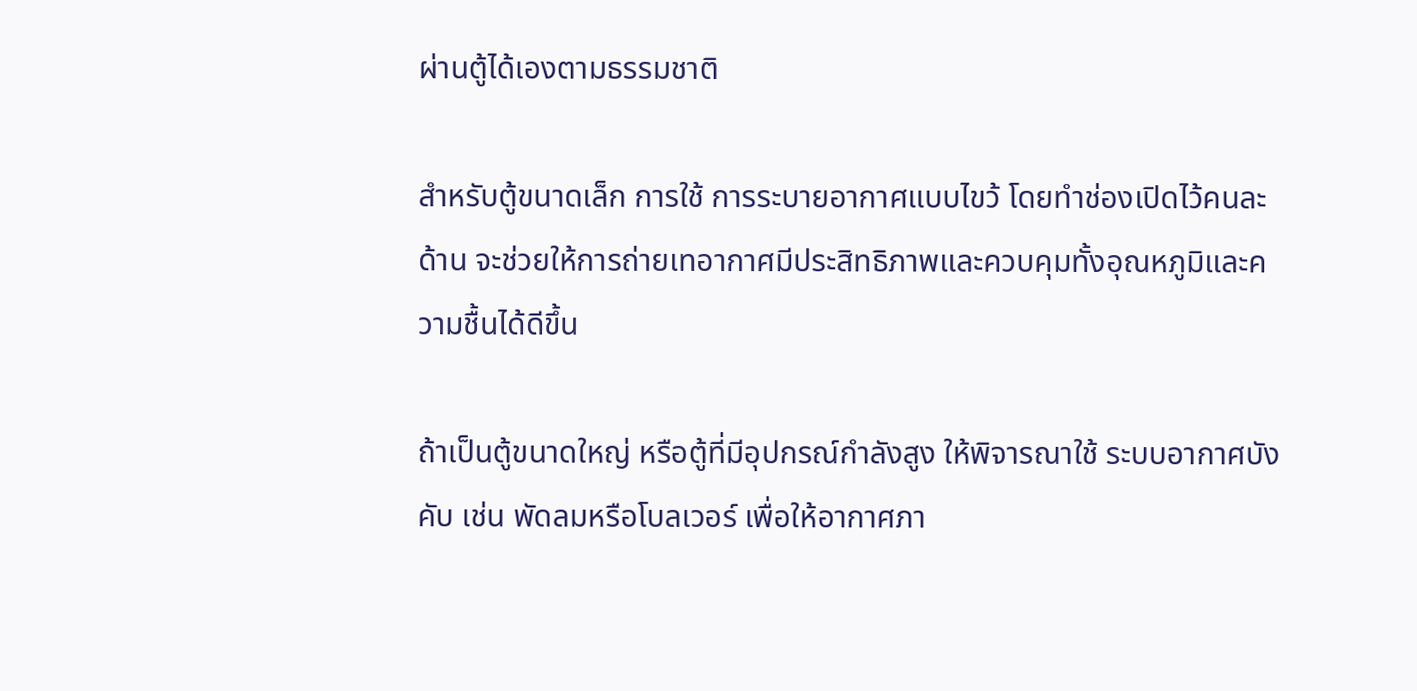ผ่านตู้ได้เองตามธรรมชาติ

สำหรับตู้ขนาดเล็ก การใช้ การระบายอากาศแบบไขว้ โดยทำช่องเปิดไว้คนละด้าน จะช่วยให้การถ่ายเทอากาศมีประสิทธิภาพและควบคุมทั้งอุณหภูมิและความชื้นได้ดีขึ้น

ถ้าเป็นตู้ขนาดใหญ่ หรือตู้ที่มีอุปกรณ์กำลังสูง ให้พิจารณาใช้ ระบบอากาศบังคับ เช่น พัดลมหรือโบลเวอร์ เพื่อให้อากาศภา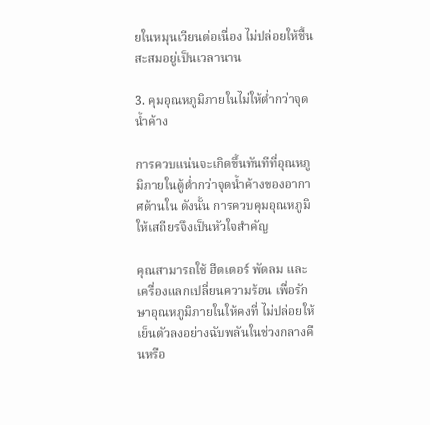ยในหมุนเวียนต่อเนื่อง ไม่ปล่อยให้ชื้นสะสมอยู่เป็นเวลานาน

3. คุมอุณหภูมิภายในไม่ให้ต่ำกว่าจุดน้ำค้าง

การควบแน่นจะเกิดขึ้นทันทีที่อุณหภูมิภายในตู้ต่ำกว่าจุดน้ำค้างของอากาศด้านใน ดังนั้น การควบคุมอุณหภูมิให้เสถียรจึงเป็นหัวใจสำคัญ

คุณสามารถใช้ ฮีตเตอร์ พัดลม และเครื่องแลกเปลี่ยนความร้อน เพื่อรักษาอุณหภูมิภายในให้คงที่ ไม่ปล่อยให้เย็นตัวลงอย่างฉับพลันในช่วงกลางคืนหรือ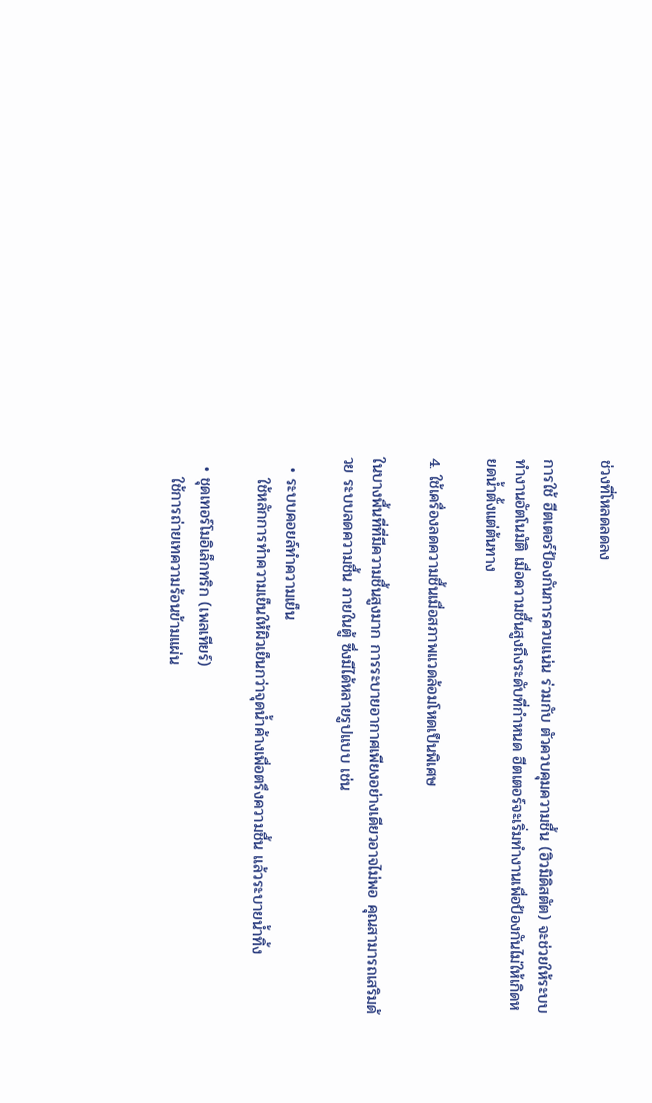ช่วงที่โหลดลดลง

การใช้ ฮีตเตอร์ป้องกันการควบแน่น ร่วมกับ ตัวควบคุมความชื้น (ฮิวมิดิสตัต) จะช่วยให้ระบบทำงานอัตโนมัติ เมื่อความชื้นสูงถึงระดับที่กำหนด ฮีตเตอร์จะเริ่มทำงานเพื่อป้องกันไม่ให้เกิดหยดน้ำตั้งแต่ต้นทาง

4. ใช้เครื่องลดความชื้นเมื่อสภาพแวดล้อมโหดเป็นพิเศษ

ในบางพื้นที่ที่มีความชื้นสูงมาก การระบายอากาศเพียงอย่างเดียวอาจไม่พอ คุณสามารถเสริมด้วย ระบบลดความชื้น ภายในตู้ ซึ่งมีได้หลายรูปแบบ เช่น

  • ระบบคอยล์ทำความเย็น
    ใช้หลักการทำความเย็นให้ผิวเย็นกว่าจุดน้ำค้างเพื่อตรึงความชื้น แล้วระบายน้ำทิ้ง

  • ชุดเทอร์โมอิเล็กทริก (เพลเทียร์)
    ใช้การถ่ายเทความร้อนข้ามแผ่น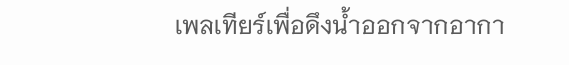เพลเทียร์เพื่อดึงน้ำออกจากอากา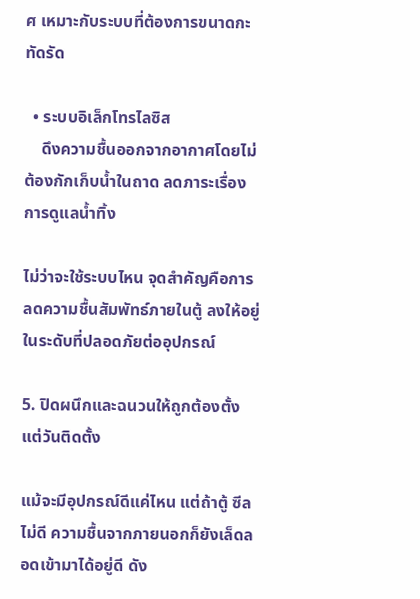ศ เหมาะกับระบบที่ต้องการขนาดกะทัดรัด

  • ระบบอิเล็กโทรไลซิส
    ดึงความชื้นออกจากอากาศโดยไม่ต้องกักเก็บน้ำในถาด ลดภาระเรื่องการดูแลน้ำทิ้ง

ไม่ว่าจะใช้ระบบไหน จุดสำคัญคือการ ลดความชื้นสัมพัทธ์ภายในตู้ ลงให้อยู่ในระดับที่ปลอดภัยต่ออุปกรณ์

5. ปิดผนึกและฉนวนให้ถูกต้องตั้งแต่วันติดตั้ง

แม้จะมีอุปกรณ์ดีแค่ไหน แต่ถ้าตู้ ซีลไม่ดี ความชื้นจากภายนอกก็ยังเล็ดลอดเข้ามาได้อยู่ดี ดัง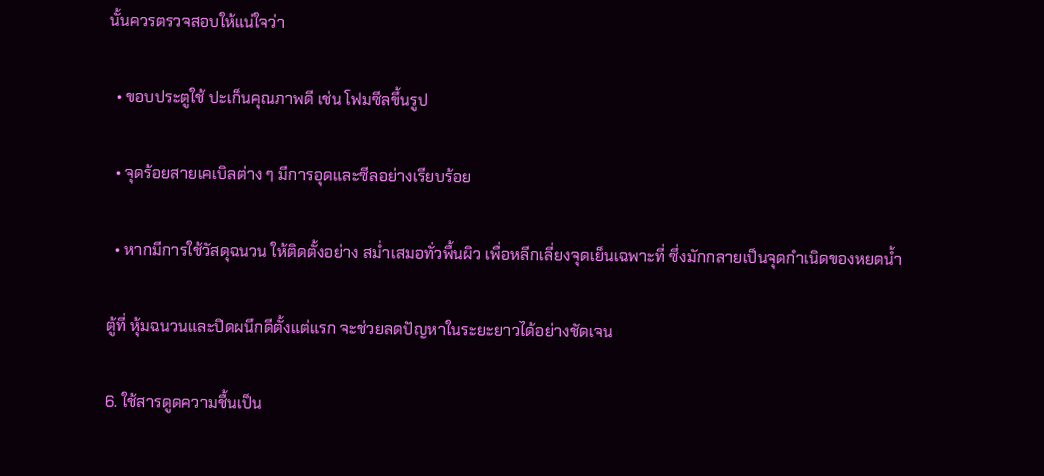นั้นควรตรวจสอบให้แน่ใจว่า

  • ขอบประตูใช้ ปะเก็นคุณภาพดี เช่น โฟมซีลขึ้นรูป

  • จุดร้อยสายเคเบิลต่าง ๆ มีการอุดและซีลอย่างเรียบร้อย

  • หากมีการใช้วัสดุฉนวน ให้ติดตั้งอย่าง สม่ำเสมอทั่วพื้นผิว เพื่อหลีกเลี่ยงจุดเย็นเฉพาะที่ ซึ่งมักกลายเป็นจุดกำเนิดของหยดน้ำ

ตู้ที่ หุ้มฉนวนและปิดผนึกดีตั้งแต่แรก จะช่วยลดปัญหาในระยะยาวได้อย่างชัดเจน

6. ใช้สารดูดความชื้นเป็น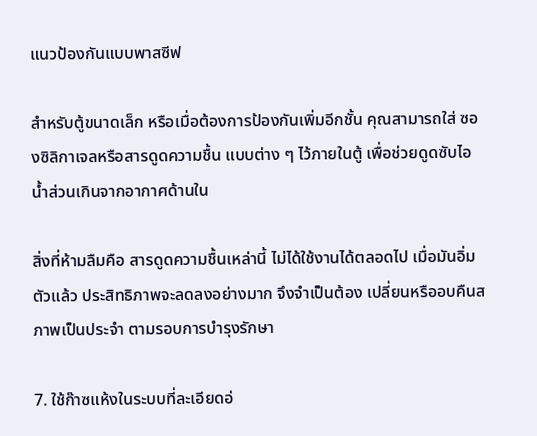แนวป้องกันแบบพาสซีฟ

สำหรับตู้ขนาดเล็ก หรือเมื่อต้องการป้องกันเพิ่มอีกชั้น คุณสามารถใส่ ซองซิลิกาเจลหรือสารดูดความชื้น แบบต่าง ๆ ไว้ภายในตู้ เพื่อช่วยดูดซับไอน้ำส่วนเกินจากอากาศด้านใน

สิ่งที่ห้ามลืมคือ สารดูดความชื้นเหล่านี้ ไม่ได้ใช้งานได้ตลอดไป เมื่อมันอิ่มตัวแล้ว ประสิทธิภาพจะลดลงอย่างมาก จึงจำเป็นต้อง เปลี่ยนหรืออบคืนสภาพเป็นประจำ ตามรอบการบำรุงรักษา

7. ใช้ก๊าซแห้งในระบบที่ละเอียดอ่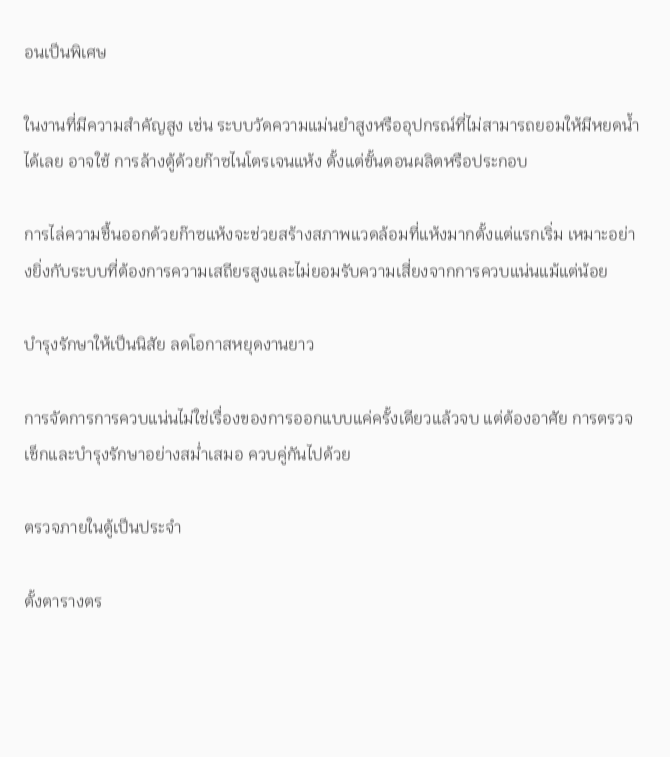อนเป็นพิเศษ

ในงานที่มีความสำคัญสูง เช่น ระบบวัดความแม่นยำสูงหรืออุปกรณ์ที่ไม่สามารถยอมให้มีหยดน้ำได้เลย อาจใช้ การล้างตู้ด้วยก๊าซไนโตรเจนแห้ง ตั้งแต่ขั้นตอนผลิตหรือประกอบ

การไล่ความชื้นออกด้วยก๊าซแห้งจะช่วยสร้างสภาพแวดล้อมที่แห้งมากตั้งแต่แรกเริ่ม เหมาะอย่างยิ่งกับระบบที่ต้องการความเสถียรสูงและไม่ยอมรับความเสี่ยงจากการควบแน่นแม้แต่น้อย

บำรุงรักษาให้เป็นนิสัย ลดโอกาสหยุดงานยาว

การจัดการการควบแน่นไม่ใช่เรื่องของการออกแบบแค่ครั้งเดียวแล้วจบ แต่ต้องอาศัย การตรวจเช็กและบำรุงรักษาอย่างสม่ำเสมอ ควบคู่กันไปด้วย

ตรวจภายในตู้เป็นประจำ

ตั้งตารางตร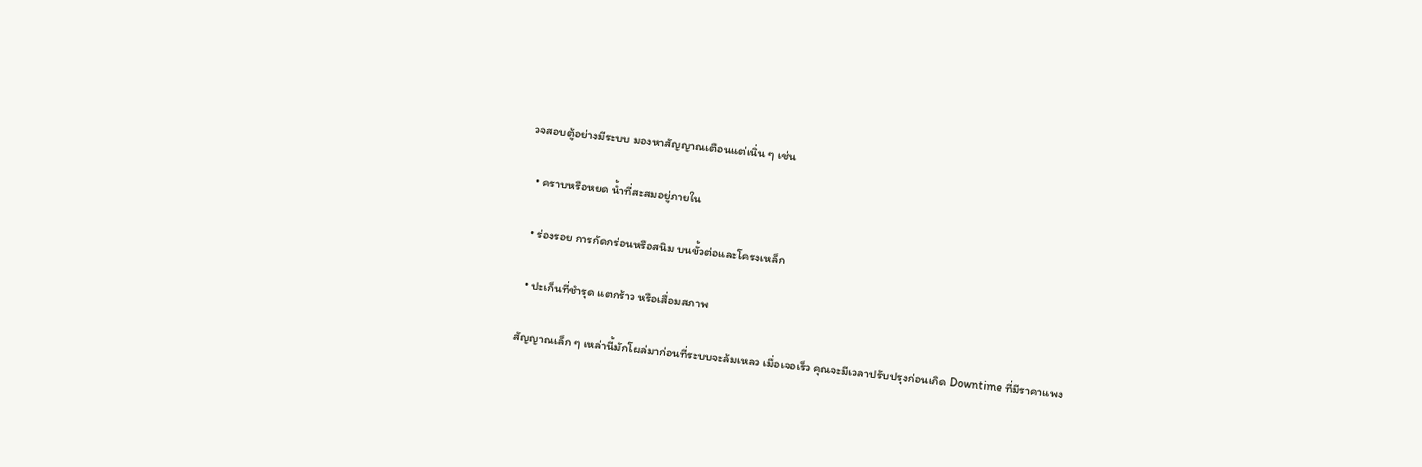วจสอบตู้อย่างมีระบบ มองหาสัญญาณเตือนแต่เนิ่น ๆ เช่น

  • คราบหรือหยด น้ำที่สะสมอยู่ภายใน

  • ร่องรอย การกัดกร่อนหรือสนิม บนขั้วต่อและโครงเหล็ก

  • ปะเก็นที่ชำรุด แตกร้าว หรือเสื่อมสภาพ

สัญญาณเล็ก ๆ เหล่านี้มักโผล่มาก่อนที่ระบบจะล้มเหลว เมื่อเจอเร็ว คุณจะมีเวลาปรับปรุงก่อนเกิด Downtime ที่มีราคาแพง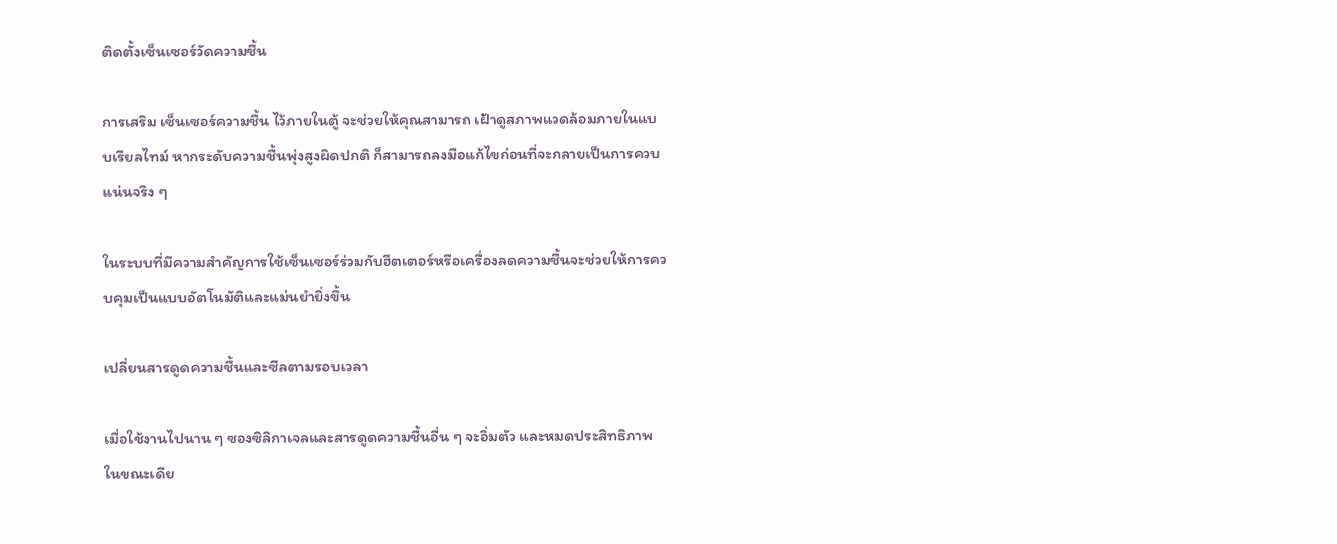ติดตั้งเซ็นเซอร์วัดความชื้น

การเสริม เซ็นเซอร์ความชื้น ไว้ภายในตู้ จะช่วยให้คุณสามารถ เฝ้าดูสภาพแวดล้อมภายในแบบเรียลไทม์ หากระดับความชื้นพุ่งสูงผิดปกติ ก็สามารถลงมือแก้ไขก่อนที่จะกลายเป็นการควบแน่นจริง ๆ

ในระบบที่มีความสำคัญการใช้เซ็นเซอร์ร่วมกับฮีตเตอร์หรือเครื่องลดความชื้นจะช่วยให้การควบคุมเป็นแบบอัตโนมัติและแม่นยำยิ่งขึ้น

เปลี่ยนสารดูดความชื้นและซีลตามรอบเวลา

เมื่อใช้งานไปนาน ๆ ซองซิลิกาเจลและสารดูดความชื้นอื่น ๆ จะอิ่มตัว และหมดประสิทธิภาพ ในขณะเดีย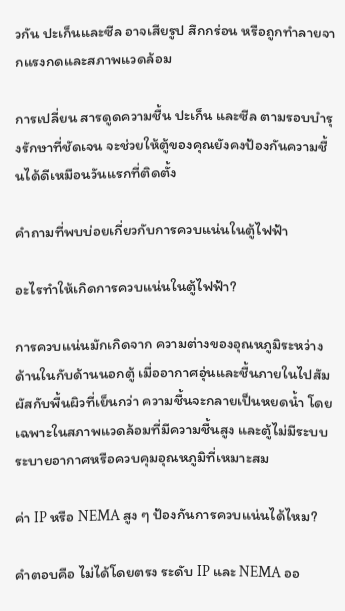วกัน ปะเก็นและซีล อาจเสียรูป สึกกร่อน หรือถูกทำลายจากแรงกดและสภาพแวดล้อม

การเปลี่ยน สารดูดความชื้น ปะเก็น และซีล ตามรอบบำรุงรักษาที่ชัดเจน จะช่วยให้ตู้ของคุณยังคงป้องกันความชื้นได้ดีเหมือนวันแรกที่ติดตั้ง

คำถามที่พบบ่อยเกี่ยวกับการควบแน่นในตู้ไฟฟ้า

อะไรทำให้เกิดการควบแน่นในตู้ไฟฟ้า?

การควบแน่นมักเกิดจาก ความต่างของอุณหภูมิระหว่างด้านในกับด้านนอกตู้ เมื่ออากาศอุ่นและชื้นภายในไปสัมผัสกับพื้นผิวที่เย็นกว่า ความชื้นจะกลายเป็นหยดน้ำ โดยเฉพาะในสภาพแวดล้อมที่มีความชื้นสูง และตู้ไม่มีระบบระบายอากาศหรือควบคุมอุณหภูมิที่เหมาะสม

ค่า IP หรือ NEMA สูง ๆ ป้องกันการควบแน่นได้ไหม?

คำตอบคือ ไม่ได้โดยตรง ระดับ IP และ NEMA ออ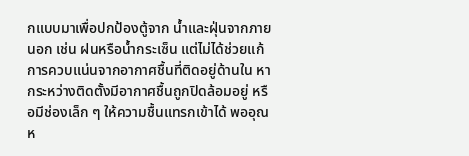กแบบมาเพื่อปกป้องตู้จาก น้ำและฝุ่นจากภายนอก เช่น ฝนหรือน้ำกระเซ็น แต่ไม่ได้ช่วยแก้ การควบแน่นจากอากาศชื้นที่ติดอยู่ด้านใน หากระหว่างติดตั้งมีอากาศชื้นถูกปิดล้อมอยู่ หรือมีช่องเล็ก ๆ ให้ความชื้นแทรกเข้าได้ พออุณห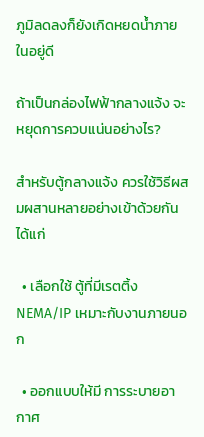ภูมิลดลงก็ยังเกิดหยดน้ำภายในอยู่ดี

ถ้าเป็นกล่องไฟฟ้ากลางแจ้ง จะหยุดการควบแน่นอย่างไร?

สำหรับตู้กลางแจ้ง ควรใช้วิธีผสมผสานหลายอย่างเข้าด้วยกัน ได้แก่

  • เลือกใช้ ตู้ที่มีเรตติ้ง NEMA/IP เหมาะกับงานภายนอก

  • ออกแบบให้มี การระบายอากาศ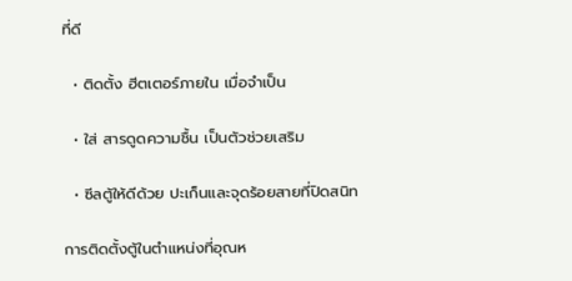ที่ดี

  • ติดตั้ง ฮีตเตอร์ภายใน เมื่อจำเป็น

  • ใส่ สารดูดความชื้น เป็นตัวช่วยเสริม

  • ซีลตู้ให้ดีด้วย ปะเก็นและจุดร้อยสายที่ปิดสนิท

การติดตั้งตู้ในตำแหน่งที่อุณห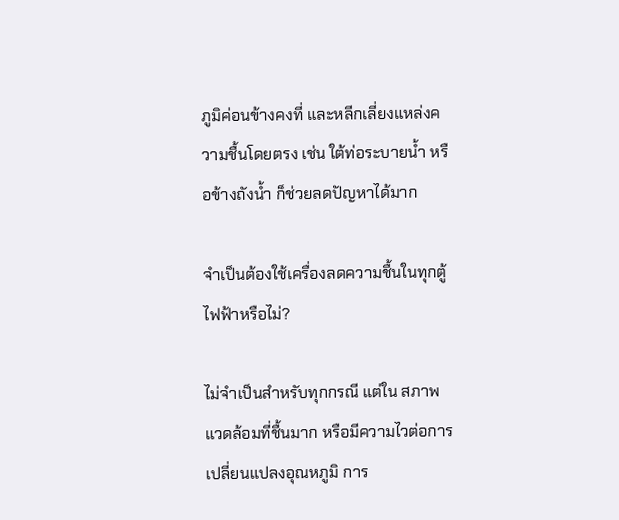ภูมิค่อนข้างคงที่ และหลีกเลี่ยงแหล่งความชื้นโดยตรง เช่น ใต้ท่อระบายน้ำ หรือข้างถังน้ำ ก็ช่วยลดปัญหาได้มาก

จำเป็นต้องใช้เครื่องลดความชื้นในทุกตู้ไฟฟ้าหรือไม่?

ไม่จำเป็นสำหรับทุกกรณี แต่ใน สภาพแวดล้อมที่ชื้นมาก หรือมีความไวต่อการเปลี่ยนแปลงอุณหภูมิ การ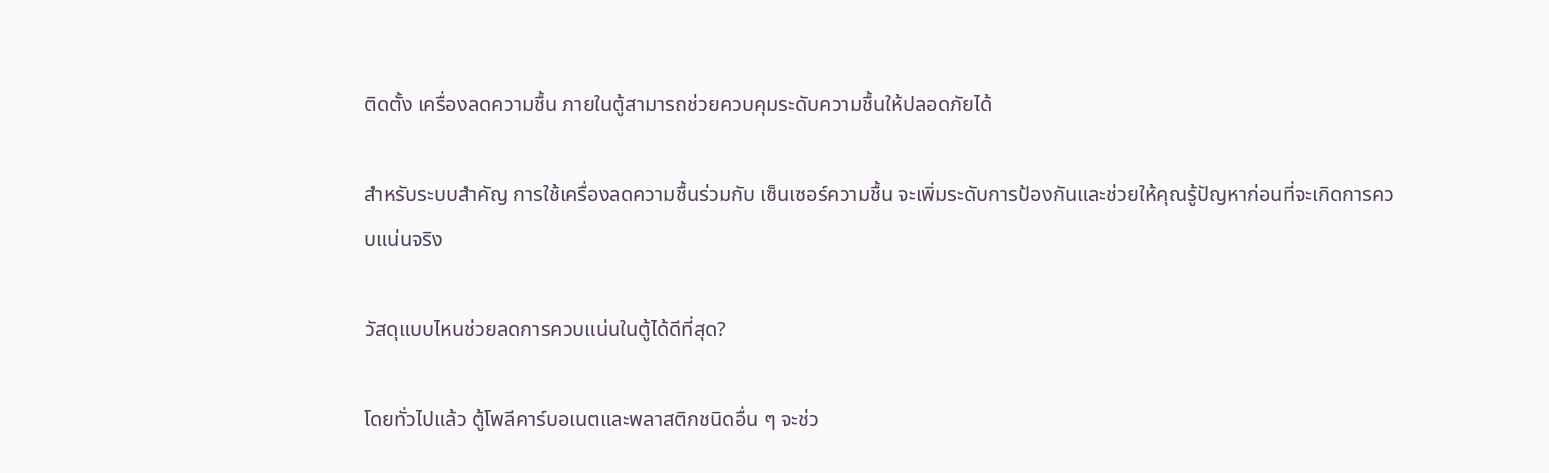ติดตั้ง เครื่องลดความชื้น ภายในตู้สามารถช่วยควบคุมระดับความชื้นให้ปลอดภัยได้

สำหรับระบบสำคัญ การใช้เครื่องลดความชื้นร่วมกับ เซ็นเซอร์ความชื้น จะเพิ่มระดับการป้องกันและช่วยให้คุณรู้ปัญหาก่อนที่จะเกิดการควบแน่นจริง

วัสดุแบบไหนช่วยลดการควบแน่นในตู้ได้ดีที่สุด?

โดยทั่วไปแล้ว ตู้โพลีคาร์บอเนตและพลาสติกชนิดอื่น ๆ จะช่ว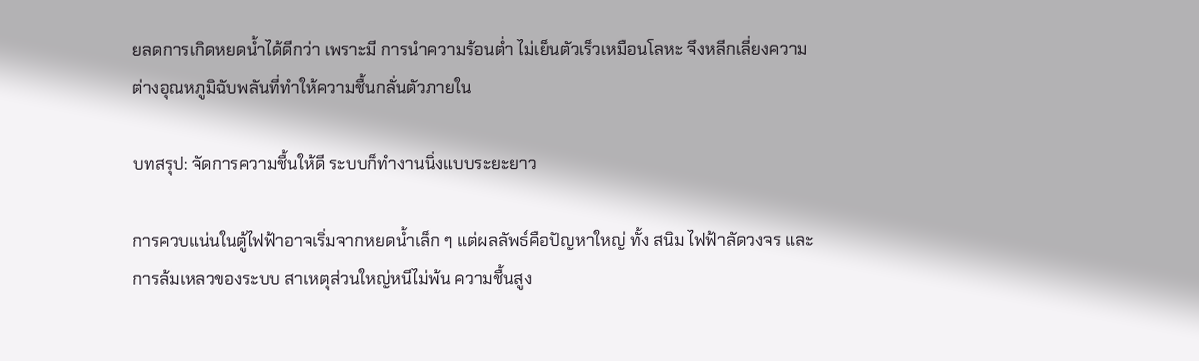ยลดการเกิดหยดน้ำได้ดีกว่า เพราะมี การนำความร้อนต่ำ ไม่เย็นตัวเร็วเหมือนโลหะ จึงหลีกเลี่ยงความต่างอุณหภูมิฉับพลันที่ทำให้ความชื้นกลั่นตัวภายใน

บทสรุป: จัดการความชื้นให้ดี ระบบก็ทำงานนิ่งแบบระยะยาว

การควบแน่นในตู้ไฟฟ้าอาจเริ่มจากหยดน้ำเล็ก ๆ แต่ผลลัพธ์คือปัญหาใหญ่ ทั้ง สนิม ไฟฟ้าลัดวงจร และการล้มเหลวของระบบ สาเหตุส่วนใหญ่หนีไม่พ้น ความชื้นสูง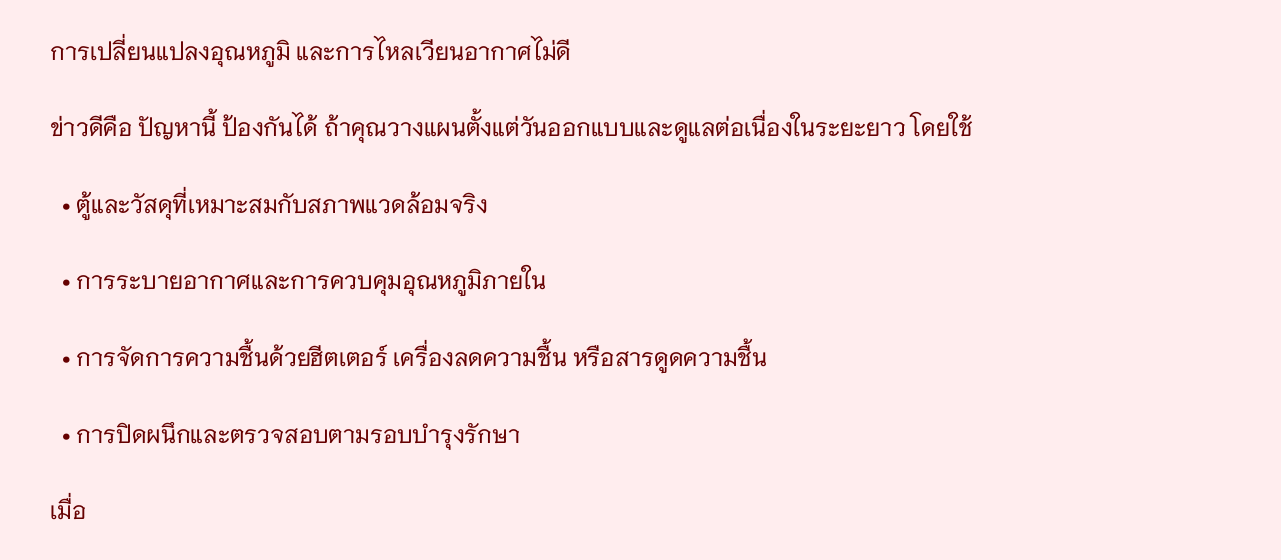การเปลี่ยนแปลงอุณหภูมิ และการไหลเวียนอากาศไม่ดี

ข่าวดีคือ ปัญหานี้ ป้องกันได้ ถ้าคุณวางแผนตั้งแต่วันออกแบบและดูแลต่อเนื่องในระยะยาว โดยใช้

  • ตู้และวัสดุที่เหมาะสมกับสภาพแวดล้อมจริง

  • การระบายอากาศและการควบคุมอุณหภูมิภายใน

  • การจัดการความชื้นด้วยฮีตเตอร์ เครื่องลดความชื้น หรือสารดูดความชื้น

  • การปิดผนึกและตรวจสอบตามรอบบำรุงรักษา

เมื่อ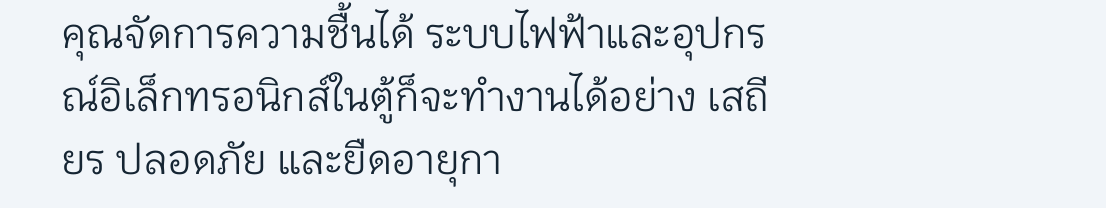คุณจัดการความชื้นได้ ระบบไฟฟ้าและอุปกรณ์อิเล็กทรอนิกส์ในตู้ก็จะทำงานได้อย่าง เสถียร ปลอดภัย และยืดอายุกา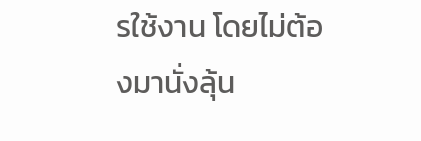รใช้งาน โดยไม่ต้องมานั่งลุ้น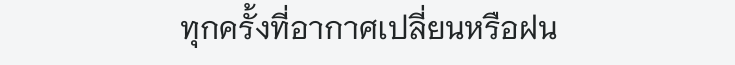ทุกครั้งที่อากาศเปลี่ยนหรือฝน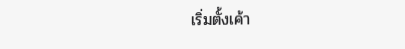เริ่มตั้งเค้า